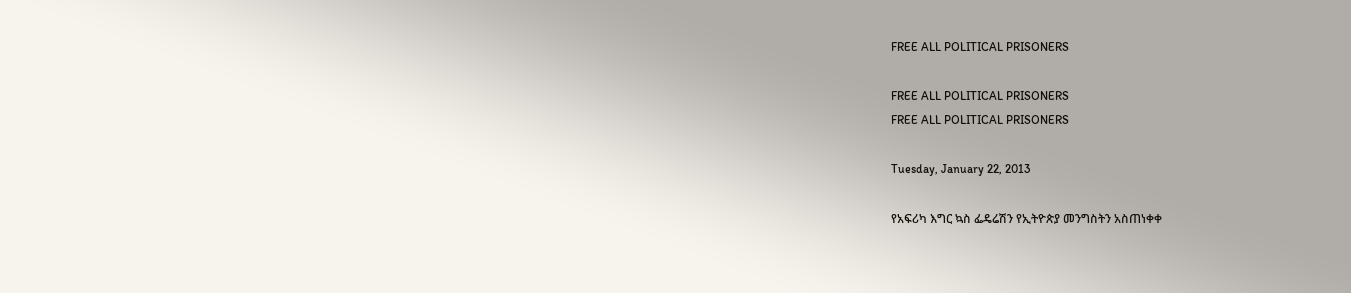FREE ALL POLITICAL PRISONERS

FREE ALL POLITICAL PRISONERS
FREE ALL POLITICAL PRISONERS

Tuesday, January 22, 2013

የአፍሪካ እግር ኳስ ፌዴሬሽን የኢትዮጵያ መንግስትን አስጠነቀቀ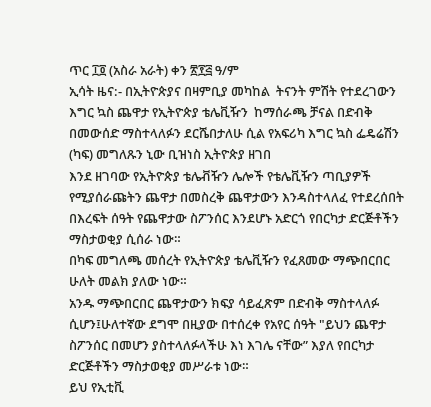ጥር ፲፬ (አስራ አራት) ቀን ፳፻፭ ዓ/ም
ኢሳት ዜና:- በኢትዮጵያና በዛምቢያ መካከል  ትናንት ምሽት የተደረገውን እግር ኳስ ጨዋታ የኢትዮጵያ ቴሌቪዥን  ከማሰራጫ ቻናል በድብቅ በመውሰድ ማስተላለፉን ደርሼበታለሁ ሲል የአፍሪካ እግር ኳስ ፌዴሬሽን (ካፍ) መግለጹን ኒው ቢዝነስ ኢትዮጵያ ዘገበ
እንደ ዘገባው የኢትዮጵያ ቴሌቭዥን ሌሎች የቴሌቪዥን ጣቢያዎች የሚያሰራጩትን ጨዋታ በመስረቅ ጨዋታውን እንዳስተላለፈ የተደረሰበት በእረፍት ሰዓት የጨዋታው ስፖንሰር እንደሆኑ አድርጎ የበርካታ ድርጅቶችን ማስታወቂያ ሲሰራ ነው።
በካፍ መግለጫ መሰረት የኢትዮጵያ ቴሌቪዥን የፈጸመው ማጭበርበር ሁለት መልክ ያለው ነው።
አንዱ ማጭበርበር ጨዋታውን ክፍያ ሳይፈጽም በድብቅ ማስተላለፉ ሲሆን፤ሁለተኛው ደግሞ በዚያው በተሰረቀ የአየር ሰዓት "ይህን ጨዋታ  ስፖንሰር በመሆን ያስተላለፉላችሁ እነ እገሌ ናቸው” እያለ የበርካታ ድርጅቶችን ማስታወቂያ መሥራቱ ነው።
ይህ የኢቲቪ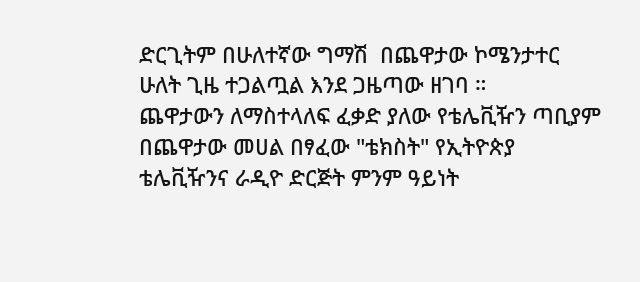ድርጊትም በሁለተኛው ግማሽ  በጨዋታው ኮሜንታተር ሁለት ጊዜ ተጋልጧል እንደ ጋዜጣው ዘገባ ።
ጨዋታውን ለማስተላለፍ ፈቃድ ያለው የቴሌቪዥን ጣቢያም በጨዋታው መሀል በፃፈው "ቴክስት" የኢትዮጵያ ቴሌቪዥንና ራዲዮ ድርጅት ምንም ዓይነት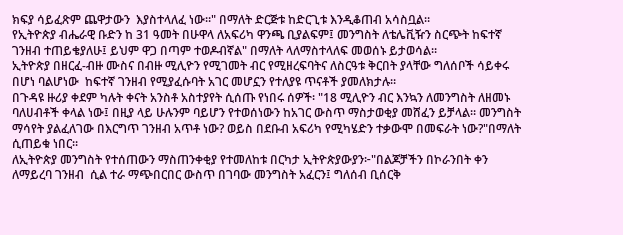ክፍያ ሳይፈጽም ጨዋታውን  እያስተላለፈ ነው።" በማለት ድርጅቱ ከድርጊቱ እንዲቆጠብ አሳስቧል።
የኢትዮጵያ ብሔራዊ ቡድን ከ 31 ዓመት በሁዋላ ለአፍሪካ ዋንጫ ቢያልፍም፤ መንግስት ለቴሌቪዥን ስርጭት ከፍተኛ ገንዘብ ተጠይቄያለሁ፤ ይህም ዋጋ በጣም ተወዶብኛል" በማለት ላለማስተላለፍ መወሰኑ ይታወሳል።
ኢትዮጵያ በዘርፈ-ብዙ ሙስና በብዙ ሚሊዮን የሚገመት ብር የሚዘረፍባትና ለስርዓቱ ቅርበት ያላቸው ግለሰቦች ሳይቀሩ በሆነ ባልሆነው  ከፍተኛ ገንዘብ የሚያፈሱባት አገር መሆኗን የተለያዩ ጥናቶች ያመለክታሉ።
በጉዳዩ ዙሪያ ቀደም ካሉት ቀናት አንስቶ አስተያየት ሲሰጡ የነበሩ ሰዎች፡ "18 ሚሊዮን ብር እንኳን ለመንግስት ለዘመኑ ባለሀብቶች ቀላል ነው፤ በዚያ ላይ ሁሉንም ባይሆን የተወሰነውን ከአገር ውስጥ ማስታወቂያ መሸፈን ይቻላል። መንግስት ማሳየት ያልፈለገው በእርግጥ ገንዘብ አጥቶ ነው? ወይስ በደቡብ አፍሪካ የሚካሄድን ተቃውሞ በመፍራት ነው?"በማለት ሲጠይቁ ነበር።
ለኢትዮጵያ መንግስት የተሰጠውን ማስጠንቀቂያ የተመለከቱ በርካታ ኢትዮጵያውያን፦"በልጆቻችን በኮራንበት ቀን ለማይረባ ገንዘብ  ሲል ተራ ማጭበርበር ውስጥ በገባው መንግስት አፈርን፤ ግለሰብ ቢሰርቅ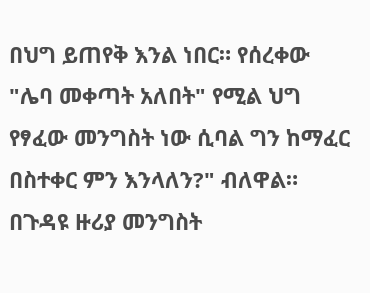በህግ ይጠየቅ እንል ነበር። የሰረቀው "ሌባ መቀጣት አለበት" የሚል ህግ የፃፈው መንግስት ነው ሲባል ግን ከማፈር በስተቀር ምን እንላለን?" ብለዋል።
በጉዳዩ ዙሪያ መንግስት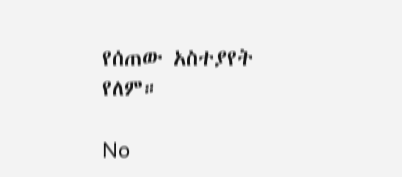የሰጠው አስተያየት የለም።

No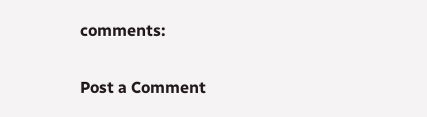comments:

Post a Comment